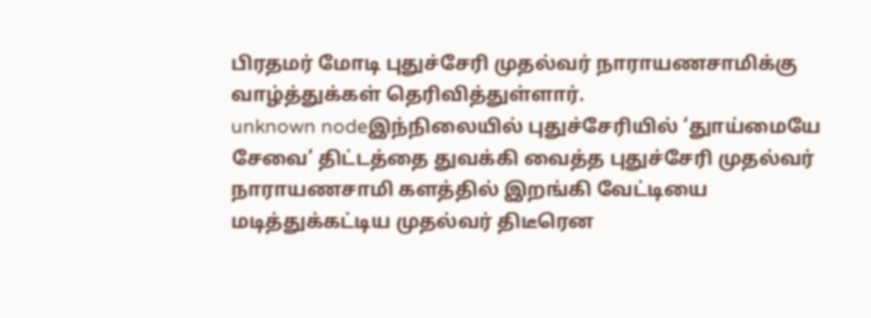பிரதமர் மோடி புதுச்சேரி முதல்வர் நாராயணசாமிக்கு வாழ்த்துக்கள் தெரிவித்துள்ளார்.
unknown nodeஇந்நிலையில் புதுச்சேரியில் ‘துாய்மையே சேவை’ திட்டத்தை துவக்கி வைத்த புதுச்சேரி முதல்வர் நாராயணசாமி களத்தில் இறங்கி வேட்டியை மடித்துக்கட்டிய முதல்வர் திடீரென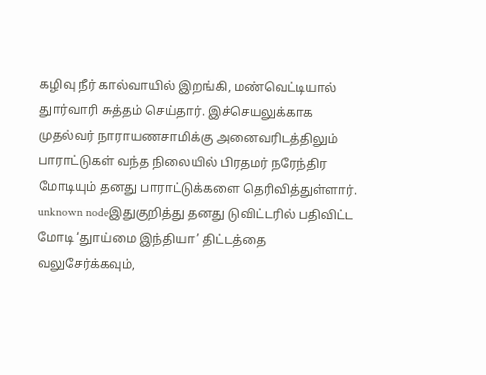கழிவு நீர் கால்வாயில் இறங்கி, மண்வெட்டியால் துார்வாரி சுத்தம் செய்தார். இச்செயலுக்காக முதல்வர் நாராயணசாமிக்கு அனைவரிடத்திலும் பாராட்டுகள் வந்த நிலையில் பிரதமர் நரேந்திர மோடியும் தனது பாராட்டுக்களை தெரிவித்துள்ளார்.
unknown nodeஇதுகுறித்து தனது டுவிட்டரில் பதிவிட்ட மோடி ‘துாய்மை இந்தியா’ திட்டத்தை வலுசேர்க்கவும்,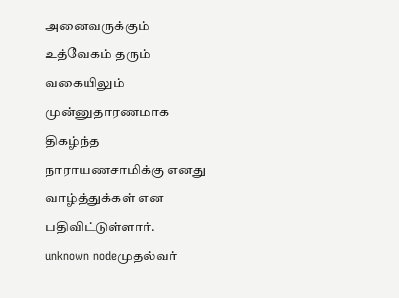அனைவருக்கும் உத்வேகம் தரும் வகையிலும் முன்னுதாரணமாக திகழ்ந்த நாராயணசாமிக்கு எனது வாழ்த்துக்கள் என பதிவிட்டுள்ளார்.
unknown nodeமுதல்வர்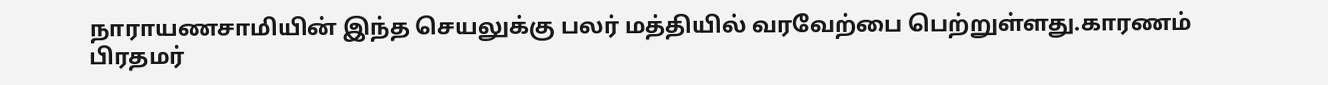நாராயணசாமியின் இந்த செயலுக்கு பலர் மத்தியில் வரவேற்பை பெற்றுள்ளது.காரணம் பிரதமர்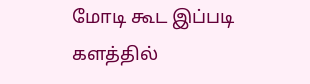மோடி கூட இப்படி களத்தில்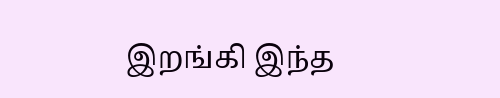இறங்கி இந்த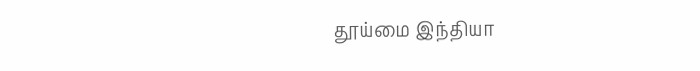தூய்மை இந்தியா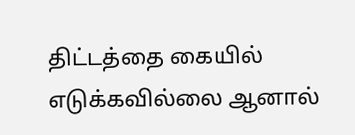திட்டத்தை கையில் எடுக்கவில்லை ஆனால்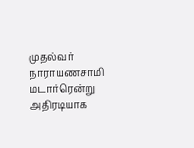முதல்வர் நாராயணசாமி மடார்ரென்று அதிரடியாக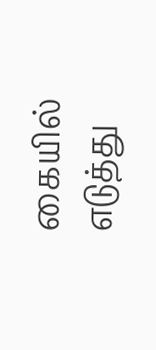கையில் எடுத்து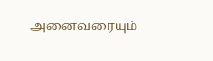அனைவரையும்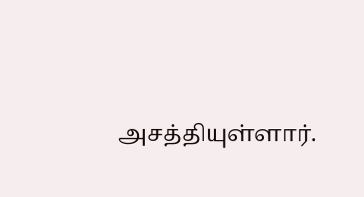அசத்தியுள்ளார்.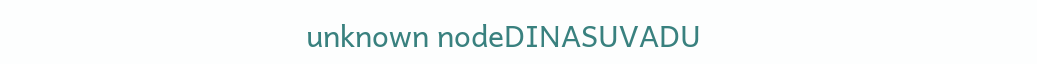unknown nodeDINASUVADU